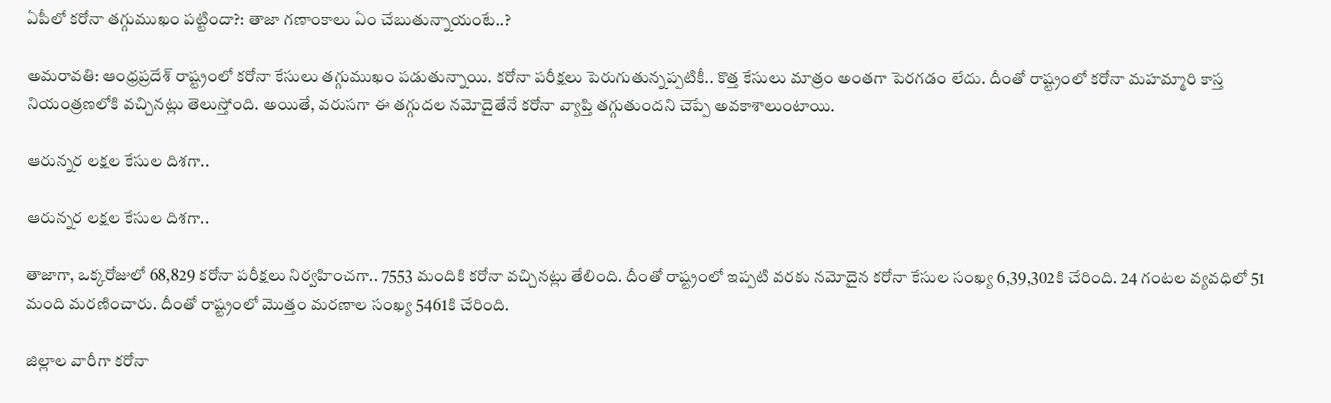ఏపీలో కరోనా తగ్గుముఖం పట్టిందా?: తాజా గణాంకాలు ఏం చేబుతున్నాయంటే..?

అమరావతి: ఆంధ్రప్రదేశ్ రాష్ట్రంలో కరోనా కేసులు తగ్గుముఖం పడుతున్నాయి. కరోనా పరీక్షలు పెరుగుతున్నప్పటికీ.. కొత్త కేసులు మాత్రం అంతగా పెరగడం లేదు. దీంతో రాష్ట్రంలో కరోనా మహమ్మారి కాస్త నియంత్రణలోకి వచ్చినట్లు తెలుస్తోంది. అయితే, వరుసగా ఈ తగ్గుదల నమోదైతేనే కరోనా వ్యాప్తి తగ్గుతుందని చెప్పే అవకాశాలుంటాయి.

ఆరున్నర లక్షల కేసుల దిశగా..

ఆరున్నర లక్షల కేసుల దిశగా..

తాజాగా, ఒక్కరోజులో 68,829 కరోనా పరీక్షలు నిర్వహించగా.. 7553 మందికి కరోనా వచ్చినట్లు తేలింది. దీంతో రాష్ట్రంలో ఇప్పటి వరకు నమోదైన కరోనా కేసుల సంఖ్య 6,39,302కి చేరింది. 24 గంటల వ్యవధిలో 51 మంది మరణించారు. దీంతో రాష్ట్రంలో మొత్తం మరణాల సంఖ్య 5461కి చేరింది.

జిల్లాల వారీగా కరోనా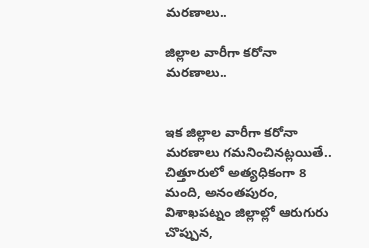మరణాలు..

జిల్లాల వారీగా కరోనా మరణాలు..


ఇక జిల్లాల వారీగా కరోనా మరణాలు గమనించినట్లయితే.. చిత్తూరులో అత్యధికంగా 8 మంది, అనంతపురం, విశాఖపట్నం జిల్లాల్లో ఆరుగురు చొప్పున,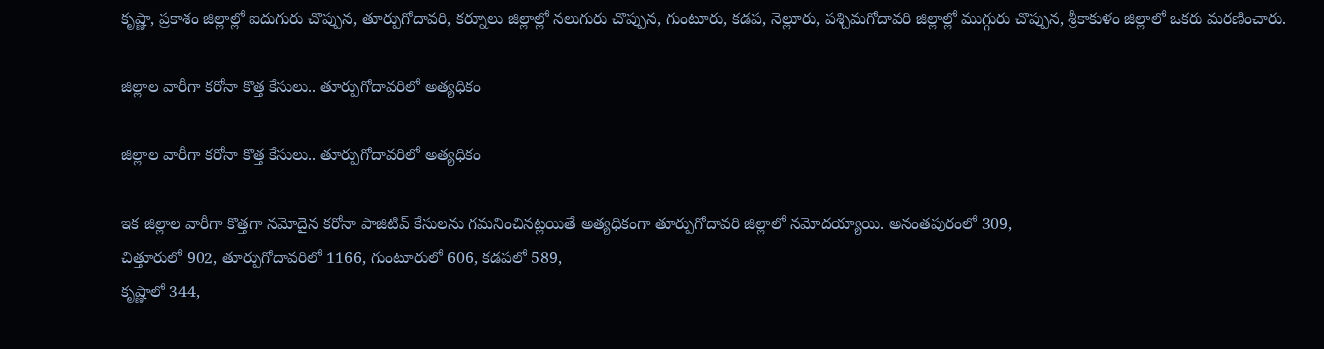కృష్ణా, ప్రకాశం జిల్లాల్లో ఐదుగురు చొప్పున, తూర్పుగోదావరి, కర్నూలు జిల్లాల్లో నలుగురు చొప్పున, గుంటూరు, కడప, నెల్లూరు, పశ్చిమగోదావరి జిల్లాల్లో ముగ్గురు చొప్పున, శ్రీకాకుళం జిల్లాలో ఒకరు మరణించారు.

జిల్లాల వారీగా కరోనా కొత్త కేసులు.. తూర్పుగోదావరిలో అత్యధికం

జిల్లాల వారీగా కరోనా కొత్త కేసులు.. తూర్పుగోదావరిలో అత్యధికం

ఇక జిల్లాల వారీగా కొత్తగా నమోదైన కరోనా పాజిటివ్ కేసులను గమనించినట్లయితే అత్యధికంగా తూర్పుగోదావరి జిల్లాలో నమోదయ్యాయి. అనంతపురంలో 309,
చిత్తూరులో 902, తూర్పుగోదావరిలో 1166, గుంటూరులో 606, కడపలో 589,
కృష్ణాలో 344,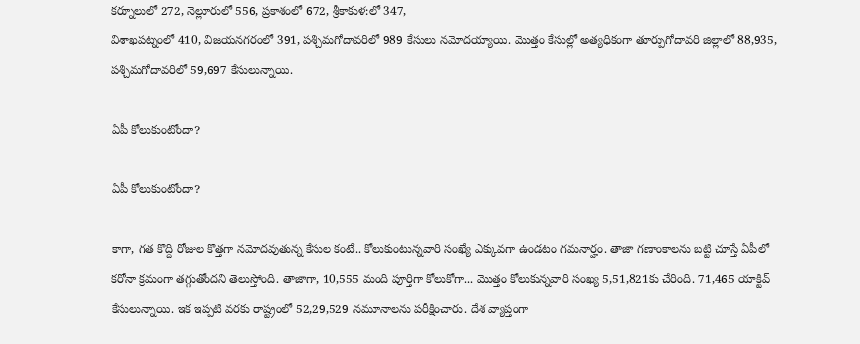కర్నూలులో 272, నెల్లూరులో 556, ప్రకాశంలో 672, శ్రీకాకుళ:లో 347,
విశాఖపట్నంలో 410, విజయనగరంలో 391, పశ్చిమగోదావరిలో 989 కేసులు నమోదయ్యాయి. మొత్తం కేసుల్లో అత్యధికంగా తూర్పుగోదావరి జిల్లాలో 88,935, పశ్చిమగోదావరిలో 59,697 కేసులున్నాయి.

ఏపీ కోలుకుంటోందా?

ఏపీ కోలుకుంటోందా?

కాగా, గత కొద్ది రోజుల కొత్తగా నమోదవుతున్న కేసుల కంటే.. కోలుకుంటున్నవారి సంఖ్యే ఎక్కువగా ఉండటం గమనార్హం. తాజా గణాంకాలను బట్టి చూస్తే ఏపీలో కరోనా క్రమంగా తగ్గుతోందని తెలుస్తోంది. తాజాగా, 10,555 మంది పూర్తిగా కోలుకోగా... మొత్తం కోలుకున్నవారి సంఖ్య 5,51,821కు చేరింది. 71,465 యాక్టివ్ కేసులున్నాయి. ఇక ఇప్పటి వరకు రాష్ట్రంలో 52,29,529 నమూనాలను పరీక్షించారు. దేశ వ్యాప్తంగా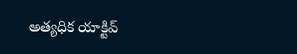అత్యధిక యాక్టివ్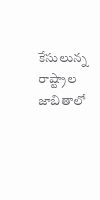కేసులున్న రాష్ట్రాల జాబితాలో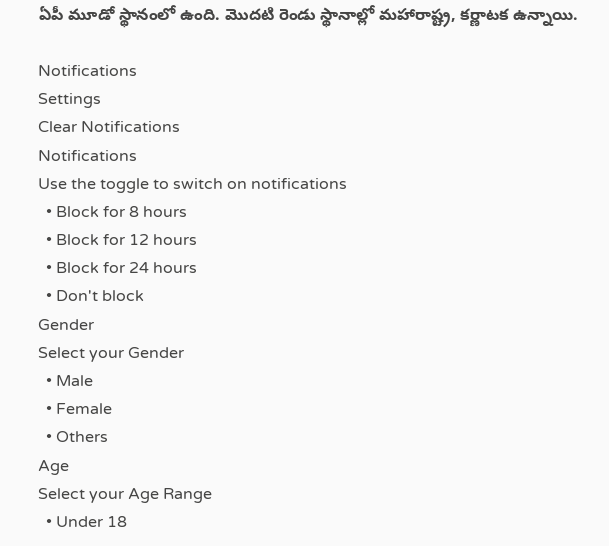ఏపీ మూడో స్థానంలో ఉంది. మొదటి రెండు స్థానాల్లో మహారాష్ట్ర, కర్ణాటక ఉన్నాయి.

Notifications
Settings
Clear Notifications
Notifications
Use the toggle to switch on notifications
  • Block for 8 hours
  • Block for 12 hours
  • Block for 24 hours
  • Don't block
Gender
Select your Gender
  • Male
  • Female
  • Others
Age
Select your Age Range
  • Under 18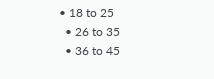• 18 to 25
  • 26 to 35
  • 36 to 45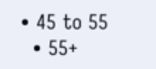• 45 to 55
  • 55+